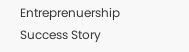Entreprenuership Success Story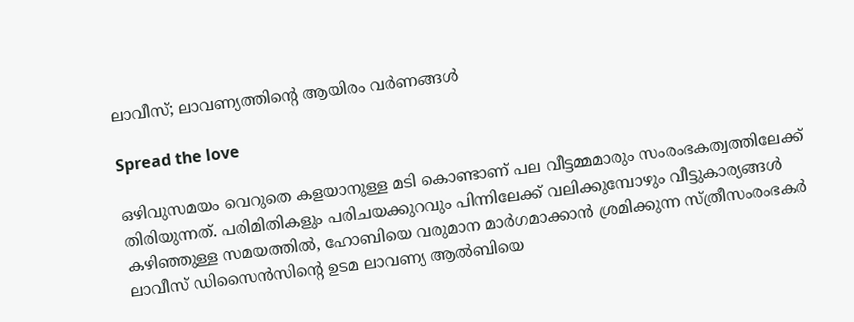ലാവീസ്; ലാവണ്യത്തിന്റെ ആയിരം വര്‍ണങ്ങള്‍

Spread the love

ഒഴിവുസമയം വെറുതെ കളയാനുള്ള മടി കൊണ്ടാണ് പല വീട്ടമ്മമാരും സംരംഭകത്വത്തിലേക്ക് തിരിയുന്നത്. പരിമിതികളും പരിചയക്കുറവും പിന്നിലേക്ക് വലിക്കുമ്പോഴും വീട്ടുകാര്യങ്ങള്‍ കഴിഞ്ഞുള്ള സമയത്തില്‍, ഹോബിയെ വരുമാന മാര്‍ഗമാക്കാന്‍ ശ്രമിക്കുന്ന സ്ത്രീസംരംഭകര്‍ ലാവീസ് ഡിസൈന്‍സിന്റെ ഉടമ ലാവണ്യ ആല്‍ബിയെ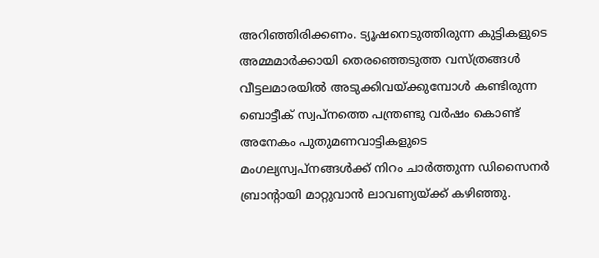അറിഞ്ഞിരിക്കണം. ട്യൂഷനെടുത്തിരുന്ന കുട്ടികളുടെ അമ്മമാര്‍ക്കായി തെരഞ്ഞെടുത്ത വസ്ത്രങ്ങള്‍ വീട്ടലമാരയില്‍ അടുക്കിവയ്ക്കുമ്പോള്‍ കണ്ടിരുന്ന ബൊട്ടീക് സ്വപ്‌നത്തെ പന്ത്രണ്ടു വര്‍ഷം കൊണ്ട് അനേകം പുതുമണവാട്ടികളുടെ മംഗല്യസ്വപ്‌നങ്ങള്‍ക്ക് നിറം ചാര്‍ത്തുന്ന ഡിസൈനര്‍ ബ്രാന്റായി മാറ്റുവാന്‍ ലാവണ്യയ്ക്ക് കഴിഞ്ഞു.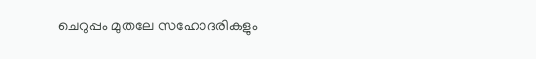ചെറുപ്പം മുതലേ സഹോദരികളും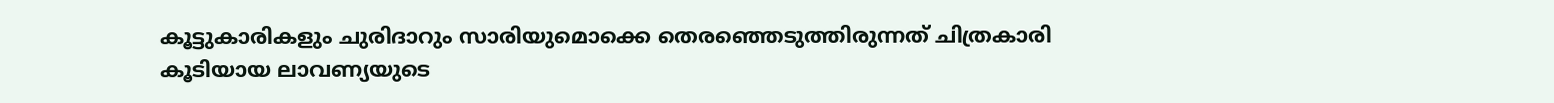കൂട്ടുകാരികളും ചുരിദാറും സാരിയുമൊക്കെ തെരഞ്ഞെടുത്തിരുന്നത് ചിത്രകാരി കൂടിയായ ലാവണ്യയുടെ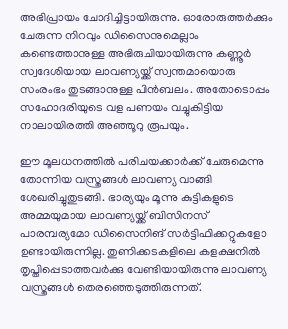അഭിപ്രായം ചോദിച്ചിട്ടായിരുന്നു. ഓരോരുത്തര്‍ക്കും ചേരുന്ന നിറവും ഡിസൈനുമെല്ലാം കണ്ടെത്താനുള്ള അഭിരുചിയായിരുന്നു കണ്ണൂര്‍ സ്വദേശിയായ ലാവണ്യയ്ക്ക് സ്വന്തമായൊരു സംരംഭം തുടങ്ങാനുള്ള പിന്‍ബലം. അതോടൊപ്പം സഹോദരിയുടെ വള പണയം വച്ചുകിട്ടിയ നാലായിരത്തി അഞ്ഞൂറു രൂപയും.

ഈ മൂലധനത്തില്‍ പരിചയക്കാര്‍ക്ക് ചേരുമെന്നു തോന്നിയ വസ്ത്രങ്ങള്‍ ലാവണ്യ വാങ്ങി ശേഖരിച്ചുതുടങ്ങി. ഭാര്യയും മൂന്നു കുട്ടികളുടെ അമ്മയുമായ ലാവണ്യയ്ക്ക് ബിസിനസ് പാരമ്പര്യമോ ഡിസൈനിങ് സര്‍ട്ടിഫിക്കറ്റുകളോ ഉണ്ടായിരുന്നില്ല. തുണിക്കടകളിലെ കളക്ഷനില്‍ തൃപ്തിപ്പെടാത്തവര്‍ക്കു വേണ്ടിയായിരുന്നു ലാവണ്യ വസ്ത്രങ്ങള്‍ തെരഞ്ഞെടുത്തിരുന്നത്.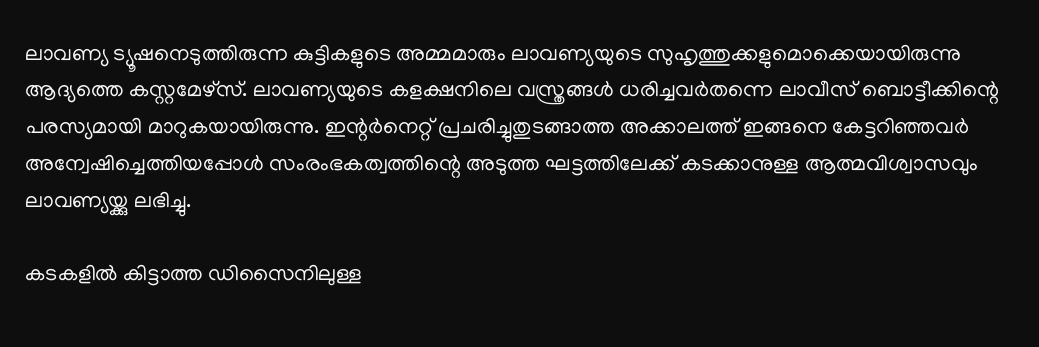ലാവണ്യ ട്യൂഷനെടുത്തിരുന്ന കുട്ടികളുടെ അമ്മമാരും ലാവണ്യയുടെ സുഹൃത്തുക്കളുമൊക്കെയായിരുന്നു ആദ്യത്തെ കസ്റ്റമേഴ്‌സ്. ലാവണ്യയുടെ കളക്ഷനിലെ വസ്ത്രങ്ങള്‍ ധരിച്ചവര്‍തന്നെ ലാവീസ് ബൊട്ടീക്കിന്റെ പരസ്യമായി മാറുകയായിരുന്നു. ഇന്റര്‍നെറ്റ് പ്രചരിച്ചുതുടങ്ങാത്ത അക്കാലത്ത് ഇങ്ങനെ കേട്ടറിഞ്ഞവര്‍ അന്വേഷിച്ചെത്തിയപ്പോള്‍ സംരംഭകത്വത്തിന്റെ അടുത്ത ഘട്ടത്തിലേക്ക് കടക്കാനുള്ള ആത്മവിശ്വാസവും ലാവണ്യയ്ക്കു ലഭിച്ചു.

കടകളില്‍ കിട്ടാത്ത ഡിസൈനിലുള്ള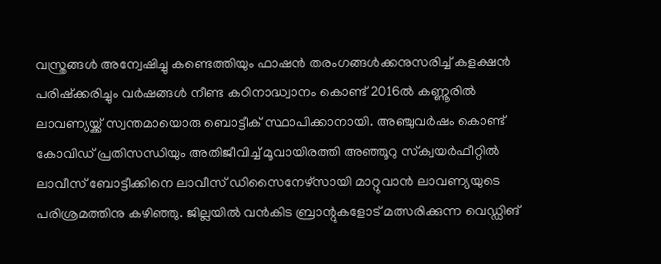വസ്ത്രങ്ങള്‍ അന്വേഷിച്ചു കണ്ടെത്തിയും ഫാഷന്‍ തരംഗങ്ങള്‍ക്കനുസരിച്ച് കളക്ഷന്‍ പരിഷ്‌ക്കരിച്ചും വര്‍ഷങ്ങള്‍ നീണ്ട കഠിനാദ്ധ്വാനം കൊണ്ട് 2016ല്‍ കണ്ണൂരില്‍ ലാവണ്യയ്ക്ക് സ്വന്തമായൊരു ബൊട്ടീക് സ്ഥാപിക്കാനായി. അഞ്ചുവര്‍ഷം കൊണ്ട് കോവിഡ് പ്രതിസന്ധിയും അതിജീവിച്ച് മൂവായിരത്തി അഞ്ഞൂറു സ്‌ക്വയര്‍ഫീറ്റില്‍ ലാവീസ് ബോട്ടീക്കിനെ ലാവീസ് ഡിസൈനേഴ്‌സായി മാറ്റുവാന്‍ ലാവണ്യയുടെ പരിശ്രമത്തിനു കഴിഞ്ഞു. ജില്ലയില്‍ വന്‍കിട ബ്രാന്റുകളോട് മത്സരിക്കുന്ന വെഡ്ഡിങ്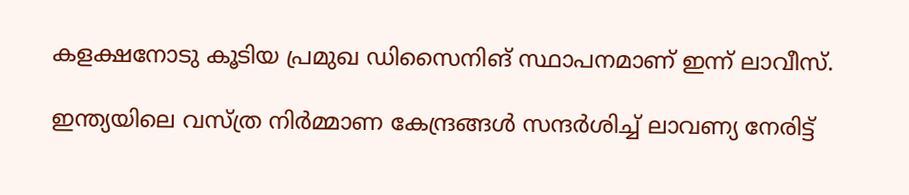കളക്ഷനോടു കൂടിയ പ്രമുഖ ഡിസൈനിങ് സ്ഥാപനമാണ് ഇന്ന് ലാവീസ്.

ഇന്ത്യയിലെ വസ്ത്ര നിര്‍മ്മാണ കേന്ദ്രങ്ങള്‍ സന്ദര്‍ശിച്ച് ലാവണ്യ നേരിട്ട്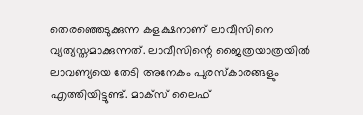തെരഞ്ഞെടുക്കുന്ന കളക്ഷനാണ് ലാവീസിനെ വ്യത്യസ്തമാക്കുന്നത്. ലാവീസിന്റെ ജൈത്രയാത്രയില്‍ ലാവണ്യയെ തേടി അനേകം പുരസ്‌കാരങ്ങളും എത്തിയിട്ടുണ്ട്. മാക്‌സ് ലൈഫ്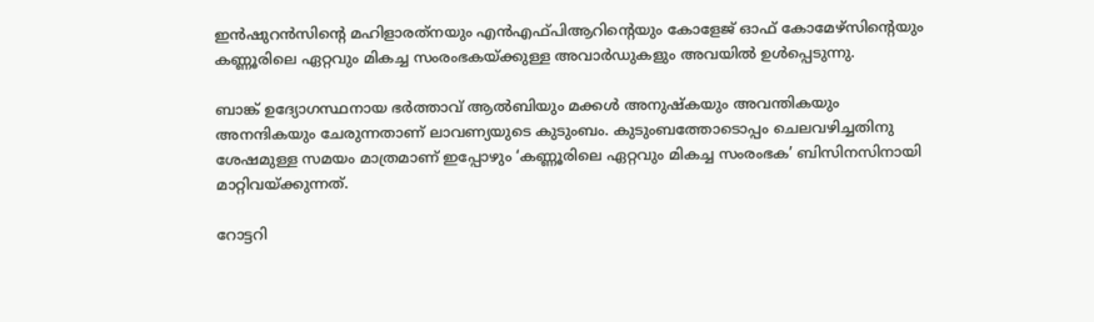ഇന്‍ഷുറന്‍സിന്റെ മഹിളാരത്‌നയും എന്‍എഫ്പിആറിന്റെയും കോളേജ് ഓഫ് കോമേഴ്സിന്റെയും കണ്ണൂരിലെ ഏറ്റവും മികച്ച സംരംഭകയ്ക്കുള്ള അവാര്‍ഡുകളും അവയില്‍ ഉള്‍പ്പെടുന്നു.

ബാങ്ക് ഉദ്യോഗസ്ഥനായ ഭര്‍ത്താവ് ആല്‍ബിയും മക്കള്‍ അനുഷ്‌കയും അവന്തികയും അനന്ദികയും ചേരുന്നതാണ് ലാവണ്യയുടെ കുടുംബം. കുടുംബത്തോടൊപ്പം ചെലവഴിച്ചതിനു ശേഷമുള്ള സമയം മാത്രമാണ് ഇപ്പോഴും ‘കണ്ണൂരിലെ ഏറ്റവും മികച്ച സംരംഭക’ ബിസിനസിനായി മാറ്റിവയ്ക്കുന്നത്.

റോട്ടറി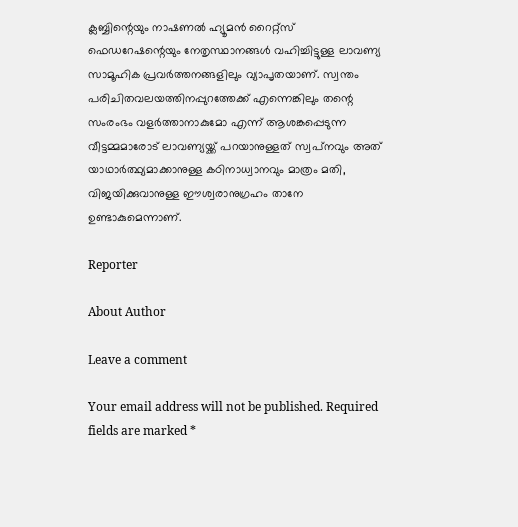ക്ലബ്ബിന്റെയും നാഷണല്‍ ഹ്യൂമന്‍ റൈറ്റ്‌സ് ഫെഡറേഷന്റെയും നേതൃസ്ഥാനങ്ങള്‍ വഹിച്ചിട്ടുള്ള ലാവണ്യ സാമൂഹിക പ്രവര്‍ത്തനങ്ങളിലും വ്യാപൃതയാണ്. സ്വന്തം പരിചിതവലയത്തിനപ്പുറത്തേക്ക് എന്നെങ്കിലും തന്റെ സംരംഭം വളര്‍ത്താനാകുമോ എന്ന് ആശങ്കപ്പെടുന്ന വീട്ടമ്മമാരോട് ലാവണ്യയ്ക്ക് പറയാനുള്ളത് സ്വപ്‌നവും അത് യാഥാര്‍ത്ഥ്യമാക്കാനുള്ള കഠിനാധ്വാനവും മാത്രം മതി, വിജയിക്കുവാനുള്ള ഈശ്വരാനുഗ്രഹം താനേ ഉണ്ടാകുമെന്നാണ്.

Reporter

About Author

Leave a comment

Your email address will not be published. Required fields are marked *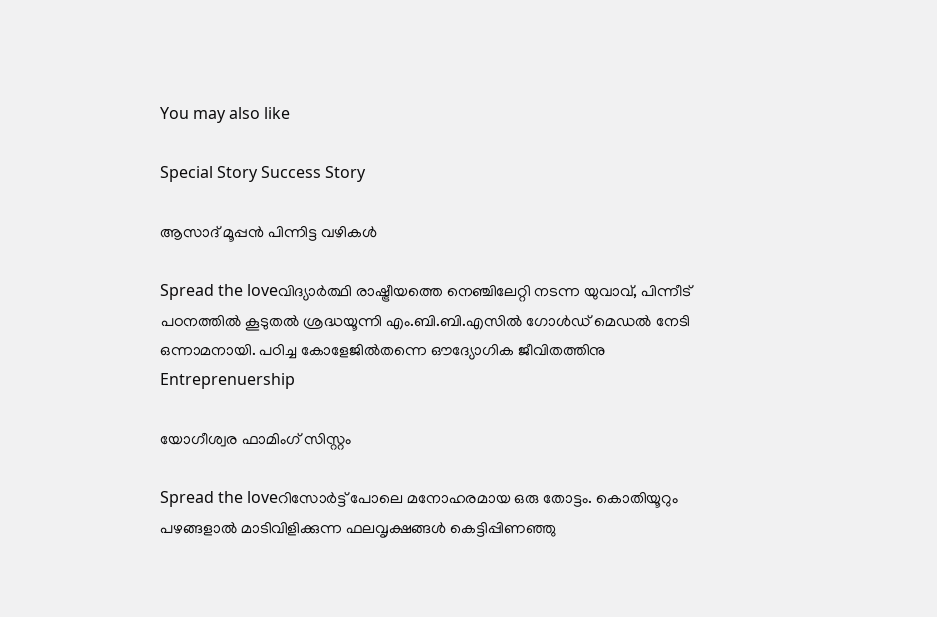You may also like

Special Story Success Story

ആസാദ് മൂപ്പന്‍ പിന്നിട്ട വഴികള്‍

Spread the loveവിദ്യാര്‍ത്ഥി രാഷ്ട്രീയത്തെ നെഞ്ചിലേറ്റി നടന്ന യുവാവ്, പിന്നീട് പഠനത്തില്‍ കൂടുതല്‍ ശ്രദ്ധയൂന്നി എം.ബി.ബി.എസില്‍ ഗോള്‍ഡ് മെഡല്‍ നേടി ഒന്നാമനായി. പഠിച്ച കോളേജില്‍തന്നെ ഔദ്യോഗിക ജീവിതത്തിനു
Entreprenuership

യോഗീശ്വര ഫാമിംഗ് സിസ്റ്റം

Spread the loveറിസോര്‍ട്ട് പോലെ മനോഹരമായ ഒരു തോട്ടം. കൊതിയൂറും പഴങ്ങളാല്‍ മാടിവിളിക്കുന്ന ഫലവൃക്ഷങ്ങള്‍ കെട്ടിപ്പിണഞ്ഞു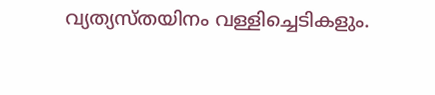വ്യത്യസ്തയിനം വള്ളിച്ചെടികളും.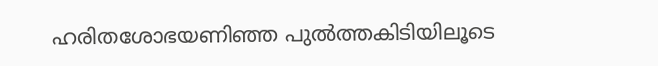ഹരിതശോഭയണിഞ്ഞ പുല്‍ത്തകിടിയിലൂടെ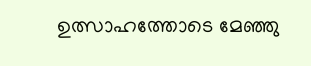ഉത്സാഹത്തോടെ മേഞ്ഞു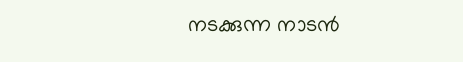നടക്കുന്ന നാടന്‍